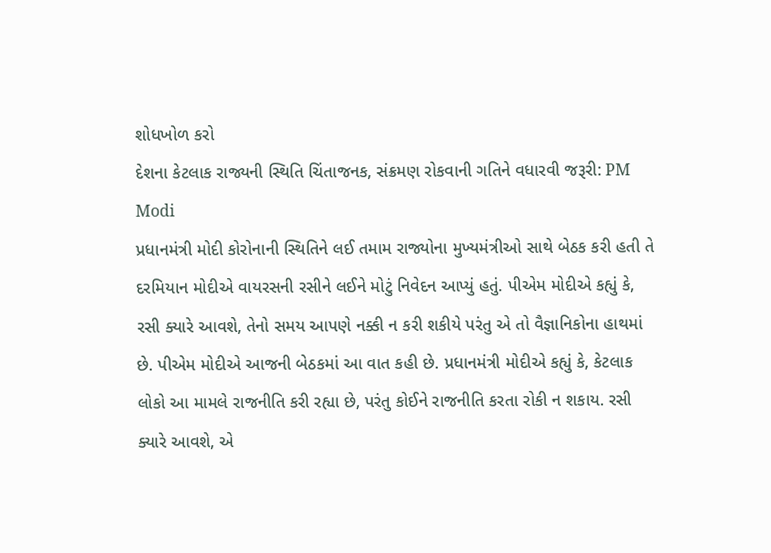શોધખોળ કરો
દેશના કેટલાક રાજ્યની સ્થિતિ ચિંતાજનક, સંક્રમણ રોકવાની ગતિને વધારવી જરૂરી: PM Modi
પ્રધાનમંત્રી મોદી કોરોનાની સ્થિતિને લઈ તમામ રાજ્યોના મુખ્યમંત્રીઓ સાથે બેઠક કરી હતી તે દરમિયાન મોદીએ વાયરસની રસીને લઈને મોટું નિવેદન આપ્યું હતું. પીએમ મોદીએ કહ્યું કે, રસી ક્યારે આવશે, તેનો સમય આપણે નક્કી ન કરી શકીયે પરંતુ એ તો વૈજ્ઞાનિકોના હાથમાં છે. પીએમ મોદીએ આજની બેઠકમાં આ વાત કહી છે. પ્રધાનમંત્રી મોદીએ કહ્યું કે, કેટલાક લોકો આ મામલે રાજનીતિ કરી રહ્યા છે, પરંતુ કોઈને રાજનીતિ કરતા રોકી ન શકાય. રસી ક્યારે આવશે, એ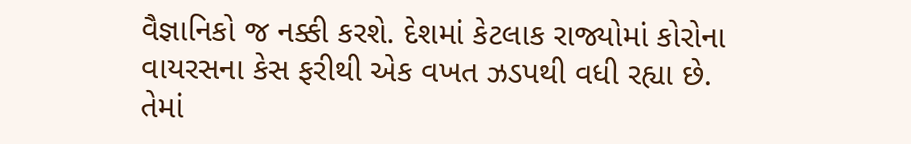વૈજ્ઞાનિકો જ નક્કી કરશે. દેશમાં કેટલાક રાજ્યોમાં કોરોના વાયરસના કેસ ફરીથી એક વખત ઝડપથી વધી રહ્યા છે. તેમાં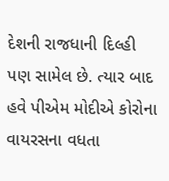દેશની રાજધાની દિલ્હી પણ સામેલ છે. ત્યાર બાદ હવે પીએમ મોદીએ કોરોના વાયરસના વધતા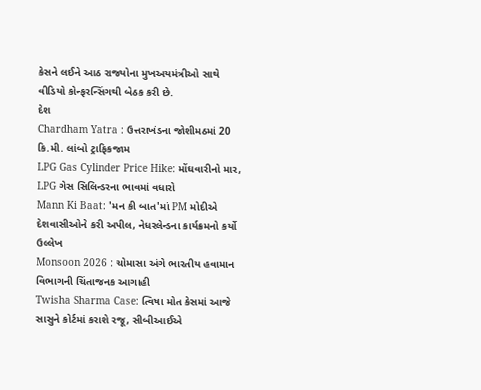કેસને લઈને આઠ રાજ્યોના મુખઅયમંત્રીઓ સાથે વીડિયો કોન્ફરન્સિંગથી બેઠક કરી છે.
દેશ
Chardham Yatra : ઉત્તરાખંડના જોશીમઠમાં 20 કિ.મી. લાંબો ટ્રાફિકજામ
LPG Gas Cylinder Price Hike: મોંઘવારીનો માર, LPG ગેસ સિલિન્ડરના ભાવમાં વધારો
Mann Ki Baat: 'મન કી બાત'માં PM મોદીએ દેશવાસીઓને કરી અપીલ, નેધરલેન્ડના કાર્યક્રમનો કર્યો ઉલ્લેખ
Monsoon 2026 : ચોમાસા અંગે ભારતીય હવામાન વિભાગની ચિંતાજનક આગાહી
Twisha Sharma Case: ત્વિષા મોત કેસમાં આજે સાસુને કોર્ટમાં કરાશે રજૂ, સીબીઆઈએ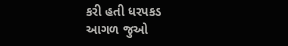કરી હતી ધરપકડ
આગળ જુઓ